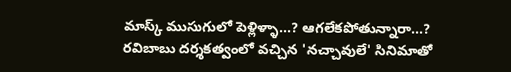మాస్క్ ముసుగులో పెళ్లిళ్ళా...? ఆగలేకపోతున్నారా...?
రవిబాబు దర్శకత్వంలో వచ్చిన 'నచ్చావులే' సినిమాతో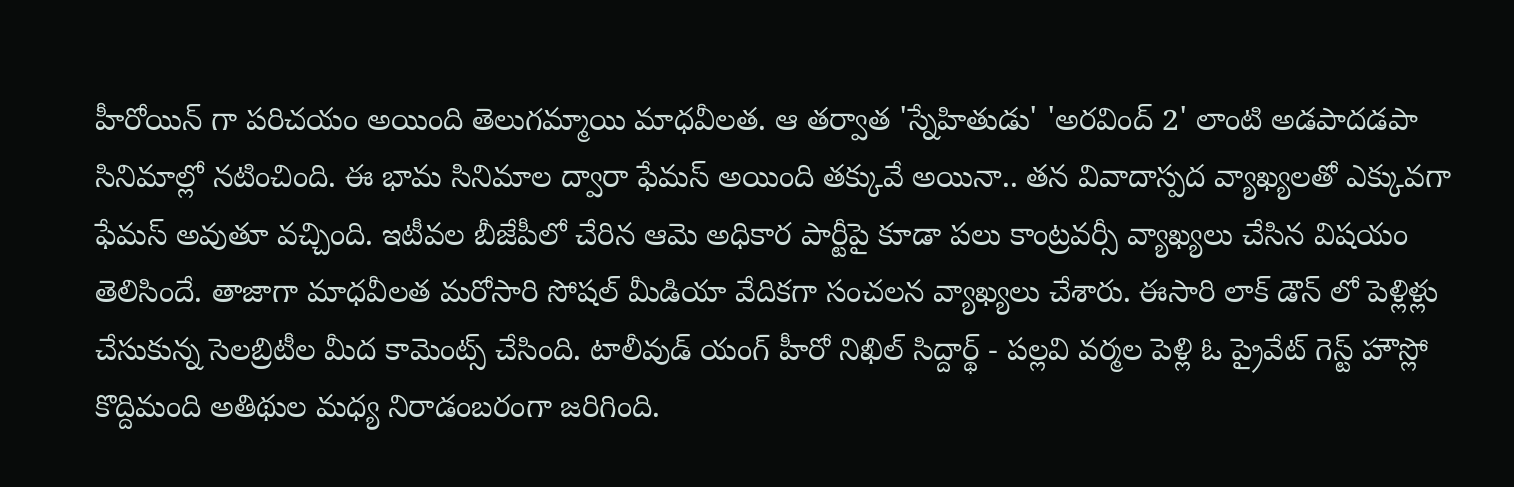హీరోయిన్ గా పరిచయం అయింది తెలుగమ్మాయి మాధవీలత. ఆ తర్వాత 'స్నేహితుడు' 'అరవింద్ 2' లాంటి అడపాదడపా సినిమాల్లో నటించింది. ఈ భామ సినిమాల ద్వారా ఫేమస్ అయింది తక్కువే అయినా.. తన వివాదాస్పద వ్యాఖ్యలతో ఎక్కువగా ఫేమస్ అవుతూ వచ్చింది. ఇటీవల బీజేపీలో చేరిన ఆమె అధికార పార్టీపై కూడా పలు కాంట్రవర్సీ వ్యాఖ్యలు చేసిన విషయం తెలిసిందే. తాజాగా మాధవీలత మరోసారి సోషల్ మీడియా వేదికగా సంచలన వ్యాఖ్యలు చేశారు. ఈసారి లాక్ డౌన్ లో పెళ్లిళ్లు చేసుకున్న సెలబ్రిటీల మీద కామెంట్స్ చేసింది. టాలీవుడ్ యంగ్ హీరో నిఖిల్ సిద్దార్థ్ - పల్లవి వర్మల పెళ్లి ఓ ప్రైవేట్ గెస్ట్ హౌస్లో కొద్దిమంది అతిథుల మధ్య నిరాడంబరంగా జరిగింది.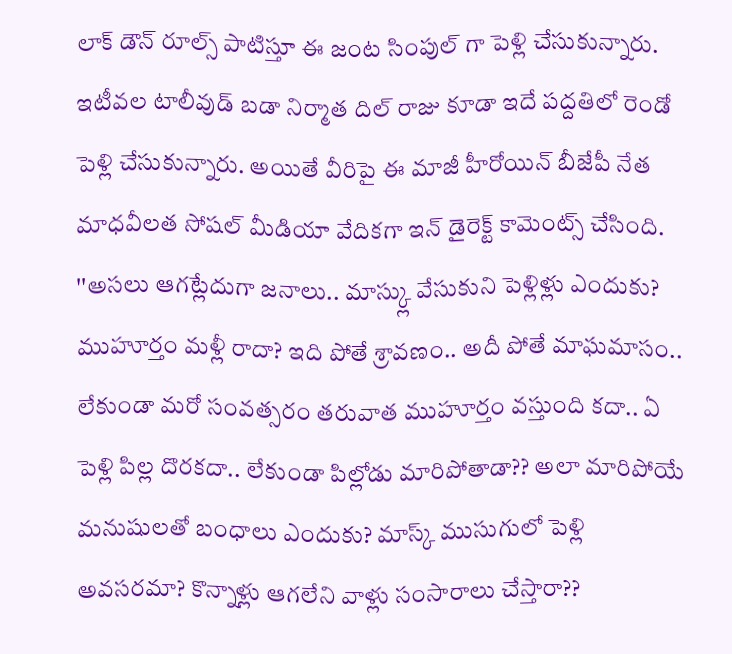లాక్ డౌన్ రూల్స్ పాటిస్తూ ఈ జంట సింపుల్ గా పెళ్లి చేసుకున్నారు. ఇటీవల టాలీవుడ్ బడా నిర్మాత దిల్ రాజు కూడా ఇదే పద్దతిలో రెండో పెళ్లి చేసుకున్నారు. అయితే వీరిపై ఈ మాజీ హీరోయిన్ బీజేపీ నేత మాధవీలత సోషల్ మీడియా వేదికగా ఇన్ డైరెక్ట్ కామెంట్స్ చేసింది.
''అసలు ఆగట్లేదుగా జనాలు.. మాస్క్లు వేసుకుని పెళ్లిళ్లు ఎందుకు? ముహూర్తం మళ్లీ రాదా? ఇది పోతే శ్రావణం.. అదీ పోతే మాఘమాసం.. లేకుండా మరో సంవత్సరం తరువాత ముహూర్తం వస్తుంది కదా.. ఏ పెళ్లి పిల్ల దొరకదా.. లేకుండా పిల్లోడు మారిపోతాడా?? అలా మారిపోయే మనుషులతో బంధాలు ఎందుకు? మాస్క్ ముసుగులో పెళ్లి అవసరమా? కొన్నాళ్లు ఆగలేని వాళ్లు సంసారాలు చేస్తారా??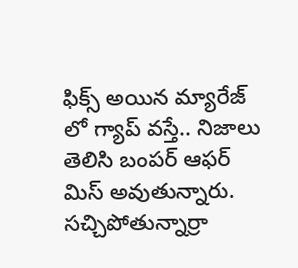ఫిక్స్ అయిన మ్యారేజ్ లో గ్యాప్ వస్తే.. నిజాలు తెలిసి బంపర్ ఆఫర్ మిస్ అవుతున్నారు. సచ్చిపోతున్నార్రా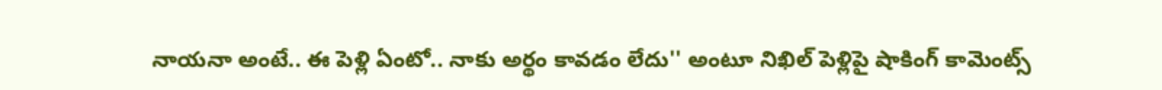నాయనా అంటే.. ఈ పెళ్లి ఏంటో.. నాకు అర్థం కావడం లేదు'' అంటూ నిఖిల్ పెళ్లిపై షాకింగ్ కామెంట్స్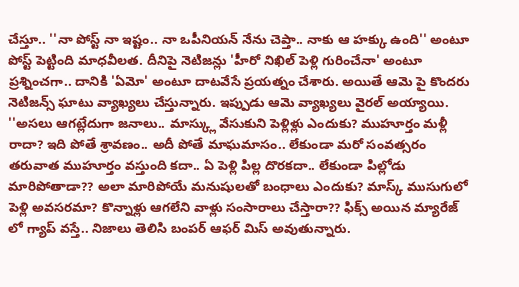చేస్తూ.. ''నా పోస్ట్ నా ఇష్టం.. నా ఒపీనియన్ నేను చెప్తా.. నాకు ఆ హక్కు ఉంది'' అంటూ పోస్ట్ పెట్టింది మాధవీలత. దీనిపై నెటిజన్లు 'హీరో నిఖిల్ పెళ్లి గురించేనా' అంటూ ప్రశ్నించగా.. దానికి 'ఏమో' అంటూ దాటవేసే ప్రయత్నం చేశారు. అయితే ఆమె పై కొందరు నెటిజన్స్ ఘాటు వ్యాఖ్యలు చేస్తున్నారు. ఇప్పుడు ఆమె వ్యాఖ్యలు వైరల్ అయ్యాయి.
''అసలు ఆగట్లేదుగా జనాలు.. మాస్క్లు వేసుకుని పెళ్లిళ్లు ఎందుకు? ముహూర్తం మళ్లీ రాదా? ఇది పోతే శ్రావణం.. అదీ పోతే మాఘమాసం.. లేకుండా మరో సంవత్సరం తరువాత ముహూర్తం వస్తుంది కదా.. ఏ పెళ్లి పిల్ల దొరకదా.. లేకుండా పిల్లోడు మారిపోతాడా?? అలా మారిపోయే మనుషులతో బంధాలు ఎందుకు? మాస్క్ ముసుగులో పెళ్లి అవసరమా? కొన్నాళ్లు ఆగలేని వాళ్లు సంసారాలు చేస్తారా?? ఫిక్స్ అయిన మ్యారేజ్ లో గ్యాప్ వస్తే.. నిజాలు తెలిసి బంపర్ ఆఫర్ మిస్ అవుతున్నారు.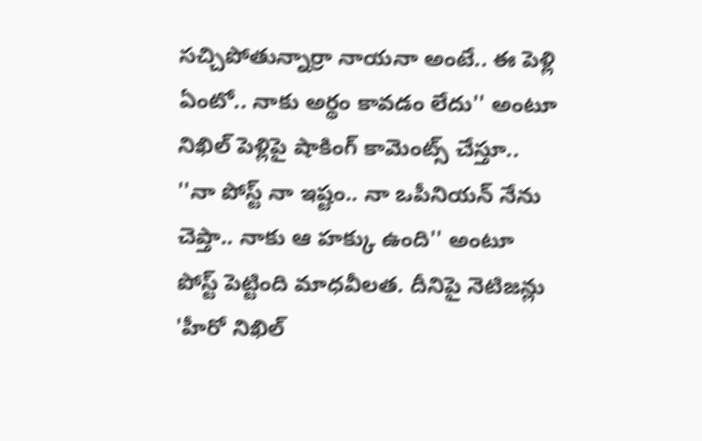సచ్చిపోతున్నార్రా నాయనా అంటే.. ఈ పెళ్లి ఏంటో.. నాకు అర్థం కావడం లేదు'' అంటూ నిఖిల్ పెళ్లిపై షాకింగ్ కామెంట్స్ చేస్తూ.. ''నా పోస్ట్ నా ఇష్టం.. నా ఒపీనియన్ నేను చెప్తా.. నాకు ఆ హక్కు ఉంది'' అంటూ పోస్ట్ పెట్టింది మాధవీలత. దీనిపై నెటిజన్లు 'హీరో నిఖిల్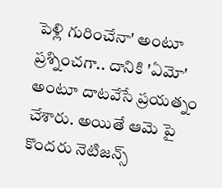పెళ్లి గురించేనా' అంటూ ప్రశ్నించగా.. దానికి 'ఏమో' అంటూ దాటవేసే ప్రయత్నం చేశారు. అయితే ఆమె పై కొందరు నెటిజన్స్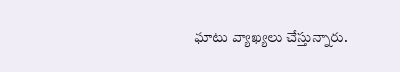ఘాటు వ్యాఖ్యలు చేస్తున్నారు.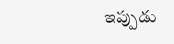ఇప్పుడు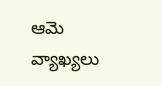ఆమె వ్యాఖ్యలు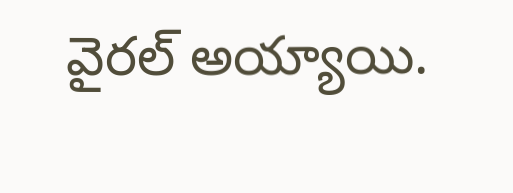వైరల్ అయ్యాయి.